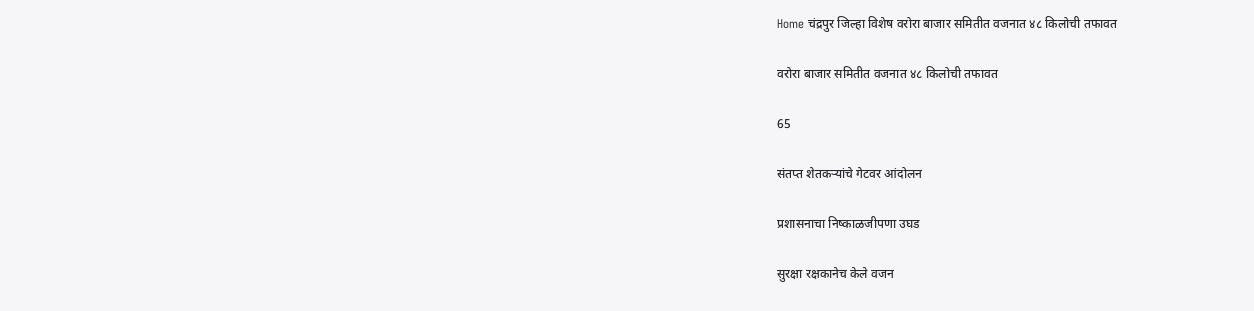Home चंद्रपुर जिल्हा विशेष वरोरा बाजार समितीत वजनात ४८ किलोची तफावत

वरोरा बाजार समितीत वजनात ४८ किलोची तफावत

65

संतप्त शेतकऱ्यांचे गेटवर आंदोलन

प्रशासनाचा निष्काळजीपणा उघड

सुरक्षा रक्षकानेच केले वजन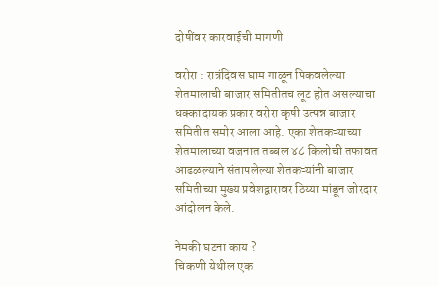दोषींवर कारवाईची मागणी

वरोरा : रात्रंदिवस घाम गाळून पिकवलेल्या शेतमालाची बाजार समितीतच लूट होत असल्याचा धक्कादायक प्रकार वरोरा कृषी उत्पन्न बाजार समितीत समोर आला आहे. एका शेतकऱ्याच्या शेतमालाच्या वजनात तब्बल ४८ किलोची तफावत आढळल्याने संतापलेल्या शेतकऱ्यांनी बाजार समितीच्या मुख्य प्रवेशद्वारावर ठिय्या मांडून जोरदार आंदोलन केले.

नेमकी घटना काय ?
चिकणी येथील एक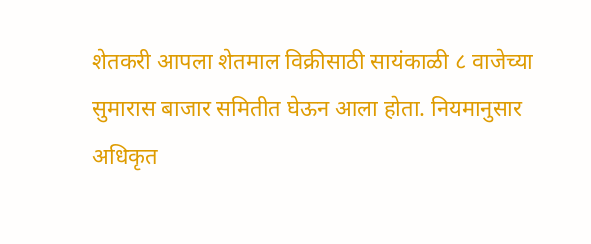शेतकरी आपला शेतमाल विक्रीसाठी सायंकाळी ८ वाजेच्या सुमारास बाजार समितीत घेऊन आला होता. नियमानुसार अधिकृत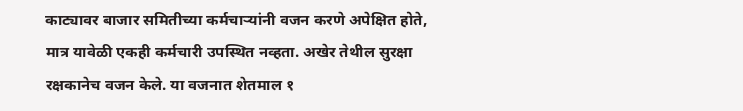काट्यावर बाजार समितीच्या कर्मचाऱ्यांनी वजन करणे अपेक्षित होते, मात्र यावेळी एकही कर्मचारी उपस्थित नव्हता. अखेर तेथील सुरक्षा रक्षकानेच वजन केले. या वजनात शेतमाल १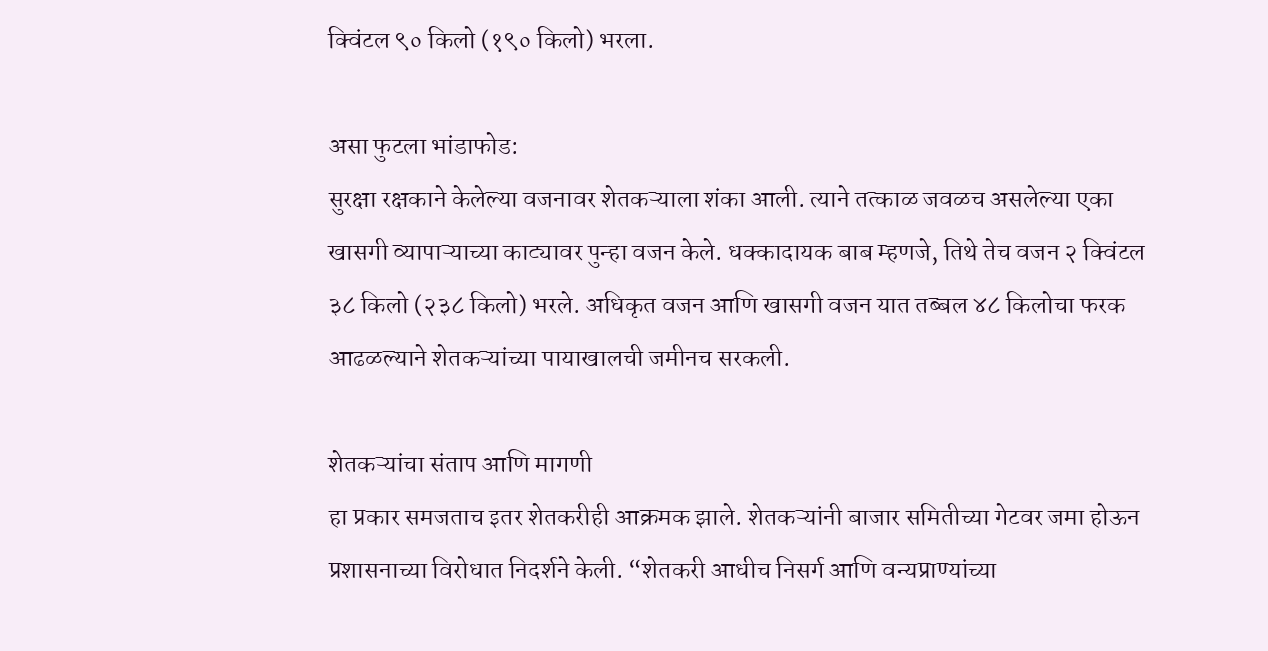क्विंटल ९० किलो (१९० किलो) भरला.

असा फुटला भांडाफोड:
सुरक्षा रक्षकाने केलेल्या वजनावर शेतकऱ्याला शंका आली. त्याने तत्काळ जवळच असलेल्या एका खासगी व्यापाऱ्याच्या काट्यावर पुन्हा वजन केले. धक्कादायक बाब म्हणजे, तिथे तेच वजन २ क्विंटल ३८ किलो (२३८ किलो) भरले. अधिकृत वजन आणि खासगी वजन यात तब्बल ४८ किलोचा फरक आढळल्याने शेतकऱ्यांच्या पायाखालची जमीनच सरकली.

शेतकऱ्यांचा संताप आणि मागणी
हा प्रकार समजताच इतर शेतकरीही आक्रमक झाले. शेतकऱ्यांनी बाजार समितीच्या गेटवर जमा होऊन प्रशासनाच्या विरोधात निदर्शने केली. “शेतकरी आधीच निसर्ग आणि वन्यप्राण्यांच्या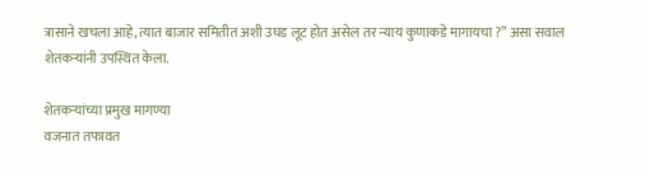त्रासाने खचला आहे, त्यात बाजार समितीत अशी उघड लूट होत असेल तर न्याय कुणाकडे मागायचा ?” असा सवाल शेतकऱ्यांनी उपस्थित केला.

शेतकऱ्यांच्या प्रमुख मागण्या
वजनात तफावत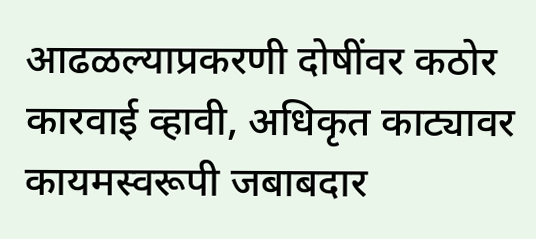आढळल्याप्रकरणी दोषींवर कठोर कारवाई व्हावी, अधिकृत काट्यावर कायमस्वरूपी जबाबदार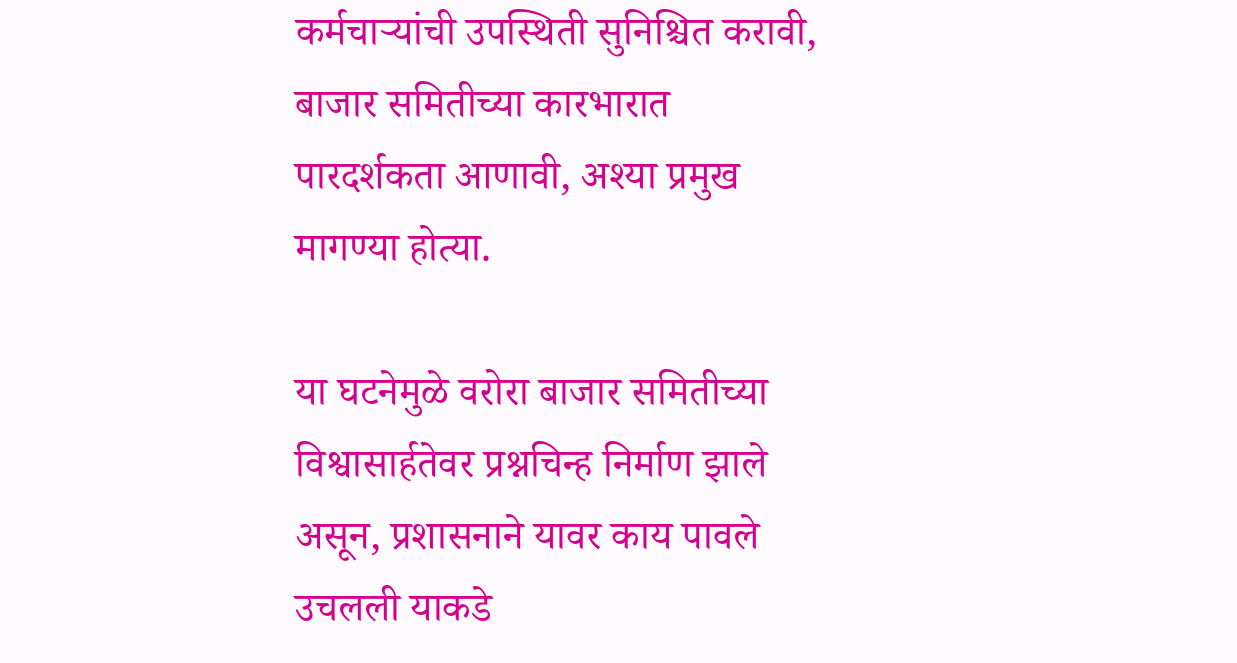कर्मचाऱ्यांची उपस्थिती सुनिश्चित करावी, बाजार समितीच्या कारभारात पारदर्शकता आणावी, अश्या प्रमुख मागण्या होत्या.

या घटनेमुळे वरोरा बाजार समितीच्या विश्वासार्हतेवर प्रश्नचिन्ह निर्माण झाले असून, प्रशासनाने यावर काय पावले उचलली याकडे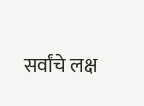सर्वांचे लक्ष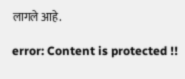लागले आहे.

error: Content is protected !!